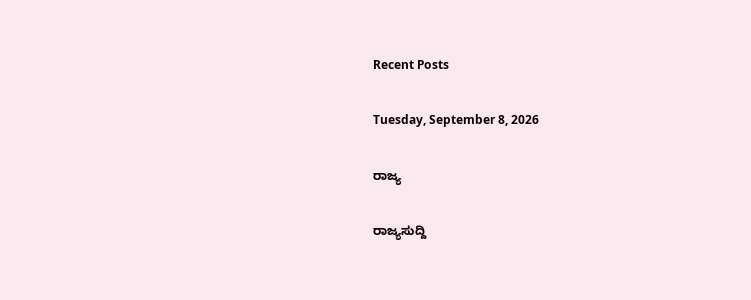Recent Posts

Tuesday, September 8, 2026

ರಾಜ್ಯ

ರಾಜ್ಯಸುದ್ದಿ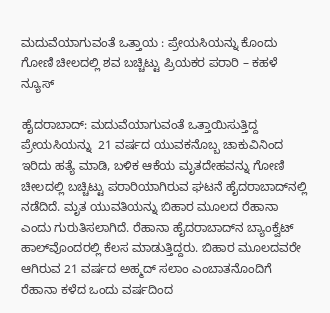ಮದುವೆಯಾಗುವಂತೆ ಒತ್ತಾಯ : ಪ್ರೇಯಸಿಯನ್ನು ಕೊಂದು ಗೋಣಿ ಚೀಲದಲ್ಲಿ ಶವ ಬಚ್ಚಿಟ್ಟು ಪ್ರಿಯಕರ ಪರಾರಿ – ಕಹಳೆ ನ್ಯೂಸ್

ಹೈದರಾಬಾದ್: ಮದುವೆಯಾಗುವಂತೆ ಒತ್ತಾಯಿಸುತ್ತಿದ್ದ ಪ್ರೇಯಸಿಯನ್ನು  21 ವರ್ಷದ ಯುವಕನೊಬ್ಬ ಚಾಕುವಿನಿಂದ ಇರಿದು ಹತ್ಯೆ ಮಾಡಿ, ಬಳಿಕ ಆಕೆಯ ಮೃತದೇಹವನ್ನು ಗೋಣಿ ಚೀಲದಲ್ಲಿ ಬಚ್ಚಿಟ್ಟು ಪರಾರಿಯಾಗಿರುವ ಘಟನೆ ಹೈದರಾಬಾದ್‌ನಲ್ಲಿ ನಡೆದಿದೆ. ಮೃತ ಯುವತಿಯನ್ನು ಬಿಹಾರ ಮೂಲದ ರೆಹಾನಾ ಎಂದು ಗುರುತಿಸಲಾಗಿದೆ. ರೆಹಾನಾ ಹೈದರಾಬಾದ್‌ನ ಬ್ಯಾಂಕ್ವೆಟ್ ಹಾಲ್‌ವೊಂದರಲ್ಲಿ ಕೆಲಸ ಮಾಡುತ್ತಿದ್ದರು. ಬಿಹಾರ ಮೂಲದವರೇ ಆಗಿರುವ 21 ವರ್ಷದ ಅಹ್ಮದ್ ಸಲಾಂ ಎಂಬಾತನೊಂದಿಗೆ ರೆಹಾನಾ ಕಳೆದ ಒಂದು ವರ್ಷದಿಂದ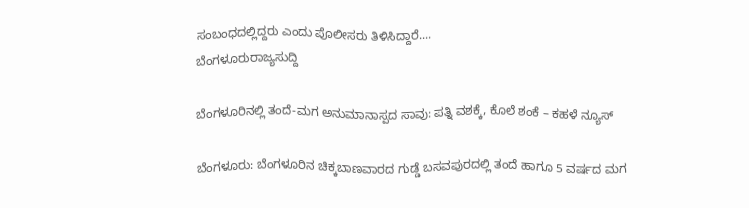ಸಂಬಂಧದಲ್ಲಿದ್ದರು ಎಂದು ಪೊಲೀಸರು ತಿಳಿಸಿದ್ದಾರೆ....
ಬೆಂಗಳೂರುರಾಜ್ಯಸುದ್ದಿ

ಬೆಂಗಳೂರಿನಲ್ಲಿ ತಂದೆ-ಮಗ ಅನುಮಾನಾಸ್ಪದ ಸಾವು: ಪತ್ನಿ ವಶಕ್ಕೆ, ಕೊಲೆ ಶಂಕೆ – ಕಹಳೆ ನ್ಯೂಸ್

ಬೆಂಗಳೂರು: ಬೆಂಗಳೂರಿನ ಚಿಕ್ಕಬಾಣವಾರದ ಗುಡ್ಡೆ ಬಸವಪುರದಲ್ಲಿ ತಂದೆ ಹಾಗೂ 5 ವರ್ಷದ ಮಗ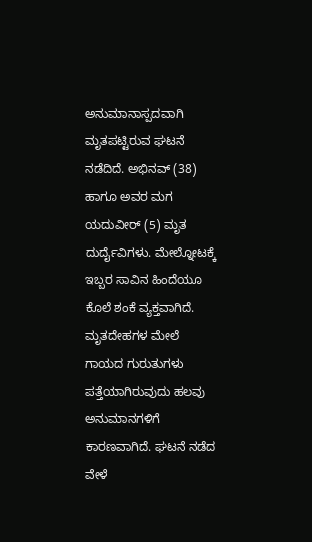ಅನುಮಾನಾಸ್ಪದವಾಗಿ ಮೃತಪಟ್ಟಿರುವ ಘಟನೆ ನಡೆದಿದೆ. ಅಭಿನವ್ (38) ಹಾಗೂ ಅವರ ಮಗ ಯದುವೀರ್ (5) ಮೃತ ದುರ್ದೈವಿಗಳು. ಮೇಲ್ನೋಟಕ್ಕೆ ಇಬ್ಬರ ಸಾವಿನ ಹಿಂದೆಯೂ ಕೊಲೆ ಶಂಕೆ ವ್ಯಕ್ತವಾಗಿದೆ. ಮೃತದೇಹಗಳ ಮೇಲೆ ಗಾಯದ ಗುರುತುಗಳು ಪತ್ತೆಯಾಗಿರುವುದು ಹಲವು ಅನುಮಾನಗಳಿಗೆ ಕಾರಣವಾಗಿದೆ. ಘಟನೆ ನಡೆದ ವೇಳೆ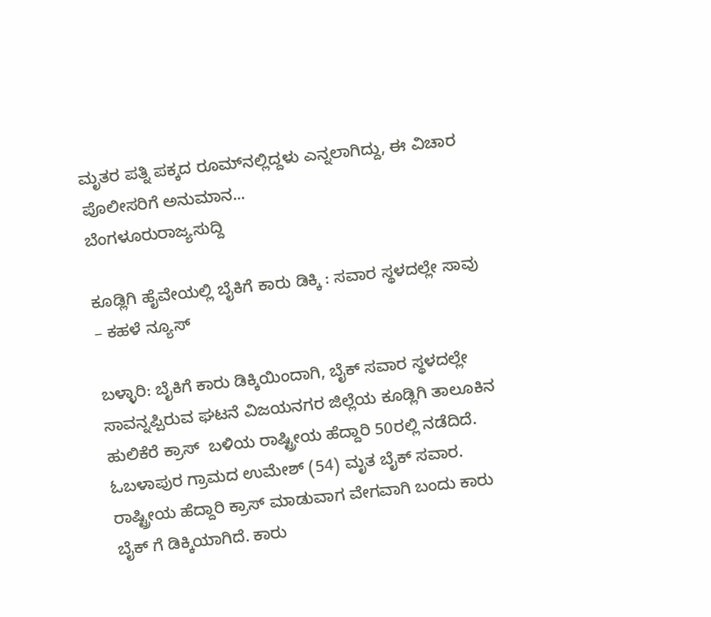ಮೃತರ ಪತ್ನಿ ಪಕ್ಕದ ರೂಮ್‌ನಲ್ಲಿದ್ದಳು ಎನ್ನಲಾಗಿದ್ದು, ಈ ವಿಚಾರ ಪೊಲೀಸರಿಗೆ ಅನುಮಾನ...
ಬೆಂಗಳೂರುರಾಜ್ಯಸುದ್ದಿ

ಕೂಡ್ಲಿಗಿ ಹೈವೇಯಲ್ಲಿ ಬೈಕಿಗೆ ಕಾರು ಡಿಕ್ಕಿ : ಸವಾರ ಸ್ಥಳದಲ್ಲೇ ಸಾವು – ಕಹಳೆ ನ್ಯೂಸ್

ಬಳ್ಳಾರಿ: ಬೈಕಿಗೆ ಕಾರು ಡಿಕ್ಕಿಯಿಂದಾಗಿ, ಬೈಕ್ ಸವಾರ ಸ್ಥಳದಲ್ಲೇ ಸಾವನ್ನಪ್ಪಿರುವ ಘಟನೆ ವಿಜಯನಗರ ಜಿಲ್ಲೆಯ ಕೂಡ್ಲಿಗಿ ತಾಲೂಕಿನ ಹುಲಿಕೆರೆ ಕ್ರಾಸ್  ಬಳಿಯ ರಾಷ್ಟ್ರೀಯ ಹೆದ್ದಾರಿ 50ರಲ್ಲಿ ನಡೆದಿದೆ. ಓಬಳಾಪುರ ಗ್ರಾಮದ ಉಮೇಶ್ (54) ಮೃತ ಬೈಕ್ ಸವಾರ. ರಾಷ್ಟ್ರೀಯ ಹೆದ್ದಾರಿ ಕ್ರಾಸ್ ಮಾಡುವಾಗ ವೇಗವಾಗಿ ಬಂದು ಕಾರು ಬೈಕ್ ಗೆ ಡಿಕ್ಕಿಯಾಗಿದೆ. ಕಾರು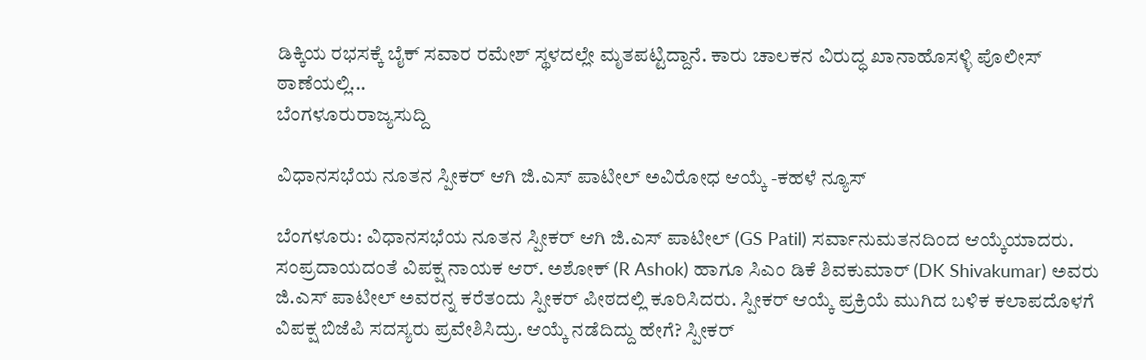ಡಿಕ್ಕಿಯ ರಭಸಕ್ಕೆ ಬೈಕ್ ಸವಾರ ರಮೇಶ್ ಸ್ಥಳದಲ್ಲೇ ಮೃತಪಟ್ಟಿದ್ದಾನೆ. ಕಾರು ಚಾಲಕನ ವಿರುದ್ಧ ಖಾನಾಹೊಸಳ್ಳಿ ಪೊಲೀಸ್ ಠಾಣೆಯಲ್ಲಿ...
ಬೆಂಗಳೂರುರಾಜ್ಯಸುದ್ದಿ

ವಿಧಾನಸಭೆಯ ನೂತನ ಸ್ಪೀಕರ್‌ ಆಗಿ ಜಿ.ಎಸ್‌ ಪಾಟೀಲ್‌ ಅವಿರೋಧ ಆಯ್ಕೆ -ಕಹಳೆ ನ್ಯೂಸ್

ಬೆಂಗಳೂರು: ವಿಧಾನಸಭೆಯ ನೂತನ ಸ್ಪೀಕರ್‌ ಆಗಿ ಜಿ.ಎಸ್‌ ಪಾಟೀಲ್‌ (GS Patil) ಸರ್ವಾನುಮತನದಿಂದ ಆಯ್ಕೆಯಾದರು. ಸಂಪ್ರದಾಯದಂತೆ ವಿಪಕ್ಷ ನಾಯಕ ಆರ್‌. ಅಶೋಕ್‌ (R Ashok) ಹಾಗೂ ಸಿಎಂ ಡಿಕೆ ಶಿವಕುಮಾರ್‌ (DK Shivakumar) ಅವರು ಜಿ.ಎಸ್‌ ಪಾಟೀಲ್‌ ಅವರನ್ನ ಕರೆತಂದು ಸ್ಪೀಕರ್‌ ಪೀಠದಲ್ಲಿ ಕೂರಿಸಿದರು. ಸ್ಪೀಕರ್‌ ಆಯ್ಕೆ ಪ್ರಕ್ರಿಯೆ ಮುಗಿದ ಬಳಿಕ ಕಲಾಪದೊಳಗೆ ವಿಪಕ್ಷ ಬಿಜೆಪಿ ಸದಸ್ಯರು ಪ್ರವೇಶಿಸಿದ್ರು. ಆಯ್ಕೆ ನಡೆದಿದ್ದು ಹೇಗೆ? ಸ್ಪೀಕರ್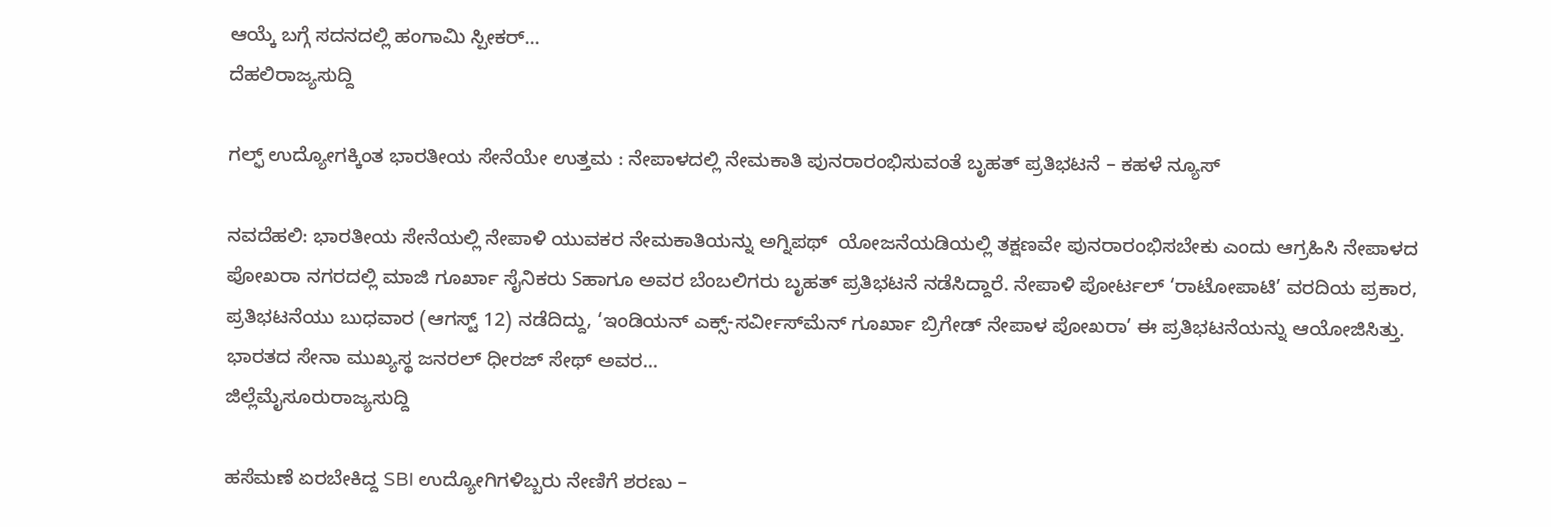ಆಯ್ಕೆ ಬಗ್ಗೆ ಸದನದಲ್ಲಿ ಹಂಗಾಮಿ ಸ್ಪೀಕರ್...
ದೆಹಲಿರಾಜ್ಯಸುದ್ದಿ

ಗಲ್ಫ್‌ ಉದ್ಯೋಗಕ್ಕಿಂತ ಭಾರತೀಯ ಸೇನೆಯೇ ಉತ್ತಮ : ನೇಪಾಳದಲ್ಲಿ ನೇಮಕಾತಿ ಪುನರಾರಂಭಿಸುವಂತೆ ಬೃಹತ್‌ ಪ್ರತಿಭಟನೆ – ಕಹಳೆ ನ್ಯೂಸ್

ನವದೆಹಲಿ: ಭಾರತೀಯ ಸೇನೆಯಲ್ಲಿ ನೇಪಾಳಿ ಯುವಕರ ನೇಮಕಾತಿಯನ್ನು ಅಗ್ನಿಪಥ್  ಯೋಜನೆಯಡಿಯಲ್ಲಿ ತಕ್ಷಣವೇ ಪುನರಾರಂಭಿಸಬೇಕು ಎಂದು ಆಗ್ರಹಿಸಿ ನೇಪಾಳದ ಪೋಖರಾ ನಗರದಲ್ಲಿ ಮಾಜಿ ಗೂರ್ಖಾ ಸೈನಿಕರು Sಹಾಗೂ ಅವರ ಬೆಂಬಲಿಗರು ಬೃಹತ್ ಪ್ರತಿಭಟನೆ ನಡೆಸಿದ್ದಾರೆ. ನೇಪಾಳಿ ಪೋರ್ಟಲ್ ‘ರಾಟೋಪಾಟಿ’ ವರದಿಯ ಪ್ರಕಾರ, ಪ್ರತಿಭಟನೆಯು ಬುಧವಾರ (ಆಗಸ್ಟ್ 12) ನಡೆದಿದ್ದು, ‘ಇಂಡಿಯನ್ ಎಕ್ಸ್-ಸರ್ವೀಸ್‌ಮೆನ್ ಗೂರ್ಖಾ ಬ್ರಿಗೇಡ್ ನೇಪಾಳ ಪೋಖರಾ’ ಈ ಪ್ರತಿಭಟನೆಯನ್ನು ಆಯೋಜಿಸಿತ್ತು. ಭಾರತದ ಸೇನಾ ಮುಖ್ಯಸ್ಥ ಜನರಲ್ ಧೀರಜ್ ಸೇಥ್ ಅವರ...
ಜಿಲ್ಲೆಮೈಸೂರುರಾಜ್ಯಸುದ್ದಿ

ಹಸೆಮಣೆ ಏರಬೇಕಿದ್ದ SBI ಉದ್ಯೋಗಿಗಳಿಬ್ಬರು ನೇಣಿಗೆ ಶರಣು –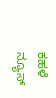ಕಹಳೆ ನ್ಯೂಸ್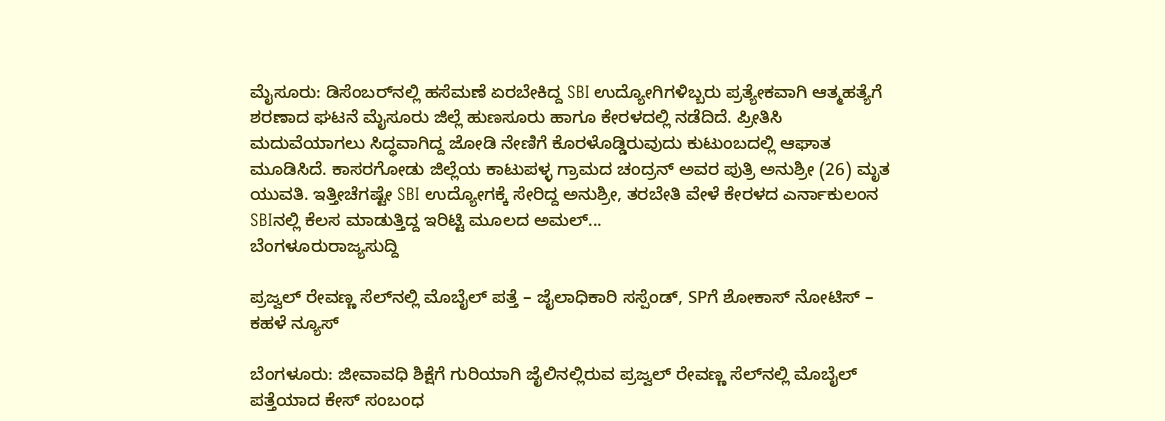ಮೈಸೂರು: ಡಿಸೆಂಬರ್‌ನಲ್ಲಿ ಹಸೆಮಣೆ ಏರಬೇಕಿದ್ದ SBI ಉದ್ಯೋಗಿಗಳಿಬ್ಬರು ಪ್ರತ್ಯೇಕವಾಗಿ ಆತ್ಮಹತ್ಯೆಗೆ  ಶರಣಾದ ಘಟನೆ ಮೈಸೂರು ಜಿಲ್ಲೆ ಹುಣಸೂರು ಹಾಗೂ ಕೇರಳದಲ್ಲಿ ನಡೆದಿದೆ. ಪ್ರೀತಿಸಿ ಮದುವೆಯಾಗಲು ಸಿದ್ಧವಾಗಿದ್ದ ಜೋಡಿ ನೇಣಿಗೆ ಕೊರಳೊಡ್ಡಿರುವುದು ಕುಟುಂಬದಲ್ಲಿ ಆಘಾತ ಮೂಡಿಸಿದೆ. ಕಾಸರಗೋಡು ಜಿಲ್ಲೆಯ ಕಾಟುಪಳ್ಳ ಗ್ರಾಮದ ಚಂದ್ರನ್ ಅವರ ಪುತ್ರಿ ಅನುಶ್ರೀ (26) ಮೃತ ಯುವತಿ. ಇತ್ತೀಚೆಗಷ್ಟೇ SBI ಉದ್ಯೋಗಕ್ಕೆ ಸೇರಿದ್ದ ಅನುಶ್ರೀ, ತರಬೇತಿ ವೇಳೆ ಕೇರಳದ ಎರ್ನಾಕುಲಂನ SBIನಲ್ಲಿ ಕೆಲಸ ಮಾಡುತ್ತಿದ್ದ ಇರಿಟ್ಟಿ ಮೂಲದ ಅಮಲ್...
ಬೆಂಗಳೂರುರಾಜ್ಯಸುದ್ದಿ

ಪ್ರಜ್ವಲ್ ರೇವಣ್ಣ ಸೆಲ್‌ನಲ್ಲಿ ಮೊಬೈಲ್ ಪತ್ತೆ – ಜೈಲಾಧಿಕಾರಿ ಸಸ್ಪೆಂಡ್, SPಗೆ ಶೋಕಾಸ್ ನೋಟಿಸ್ – ಕಹಳೆ ನ್ಯೂಸ್

ಬೆಂಗಳೂರು: ಜೀವಾವಧಿ ಶಿಕ್ಷೆಗೆ ಗುರಿಯಾಗಿ ಜೈಲಿನಲ್ಲಿರುವ ಪ್ರಜ್ವಲ್ ರೇವಣ್ಣ ಸೆಲ್‌ನಲ್ಲಿ ಮೊಬೈಲ್ ಪತ್ತೆಯಾದ ಕೇಸ್ ಸಂಬಂಧ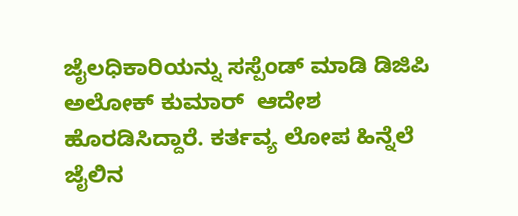ಜೈಲಧಿಕಾರಿಯನ್ನು ಸಸ್ಪೆಂಡ್ ಮಾಡಿ ಡಿಜಿಪಿ ಅಲೋಕ್ ಕುಮಾರ್  ಆದೇಶ ಹೊರಡಿಸಿದ್ದಾರೆ. ಕರ್ತವ್ಯ ಲೋಪ ಹಿನ್ನೆಲೆ ಜೈಲಿನ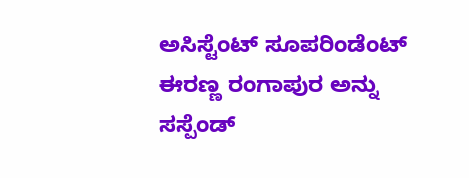ಅಸಿಸ್ಟೆಂಟ್ ಸೂಪರಿಂಡೆಂಟ್ ಈರಣ್ಣ ರಂಗಾಪುರ ಅನ್ನು ಸಸ್ಪೆಂಡ್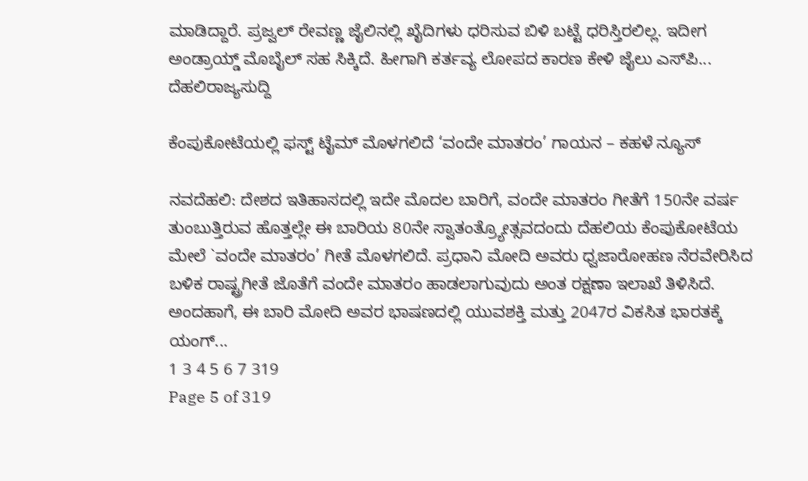ಮಾಡಿದ್ದಾರೆ. ಪ್ರಜ್ವಲ್ ರೇವಣ್ಣ ಜೈಲಿನಲ್ಲಿ ಖೈದಿಗಳು ಧರಿಸುವ ಬಿಳಿ ಬಟ್ಟೆ ಧರಿಸ್ತಿರಲಿಲ್ಲ. ಇದೀಗ ಅಂಡ್ರಾಯ್ಡ್ ಮೊಬೈಲ್ ಸಹ ಸಿಕ್ಕಿದೆ. ಹೀಗಾಗಿ ಕರ್ತವ್ಯ ಲೋಪದ ಕಾರಣ ಕೇಳಿ ಜೈಲು ಎಸ್‌ಪಿ...
ದೆಹಲಿರಾಜ್ಯಸುದ್ದಿ

ಕೆಂಪುಕೋಟೆಯಲ್ಲಿ ಫಸ್ಟ್‌ ಟೈಮ್‌ ಮೊಳಗಲಿದೆ ‘ವಂದೇ ಮಾತರಂ’ ಗಾಯನ – ಕಹಳೆ ನ್ಯೂಸ್

ನವದೆಹಲಿ: ದೇಶದ ಇತಿಹಾಸದಲ್ಲಿ ಇದೇ ಮೊದಲ ಬಾರಿಗೆ, ವಂದೇ ಮಾತರಂ ಗೀತೆಗೆ 150ನೇ ವರ್ಷ ತುಂಬುತ್ತಿರುವ ಹೊತ್ತಲ್ಲೇ ಈ ಬಾರಿಯ 80ನೇ ಸ್ವಾತಂತ್ರ್ಯೋತ್ಸವದಂದು ದೆಹಲಿಯ ಕೆಂಪುಕೋಟೆಯ ಮೇಲೆ `ವಂದೇ ಮಾತರಂ’ ಗೀತೆ ಮೊಳಗಲಿದೆ. ಪ್ರಧಾನಿ ಮೋದಿ ಅವರು ಧ್ವಜಾರೋಹಣ ನೆರವೇರಿಸಿದ ಬಳಿಕ ರಾಷ್ಟ್ರಗೀತೆ ಜೊತೆಗೆ ವಂದೇ ಮಾತರಂ ಹಾಡಲಾಗುವುದು ಅಂತ ರಕ್ಷಣಾ ಇಲಾಖೆ ತಿಳಿಸಿದೆ. ಅಂದಹಾಗೆ, ಈ ಬಾರಿ ಮೋದಿ ಅವರ ಭಾಷಣದಲ್ಲಿ ಯುವಶಕ್ತಿ ಮತ್ತು 2047ರ ವಿಕಸಿತ ಭಾರತಕ್ಕೆ ಯಂಗ್...
1 3 4 5 6 7 319
Page 5 of 319